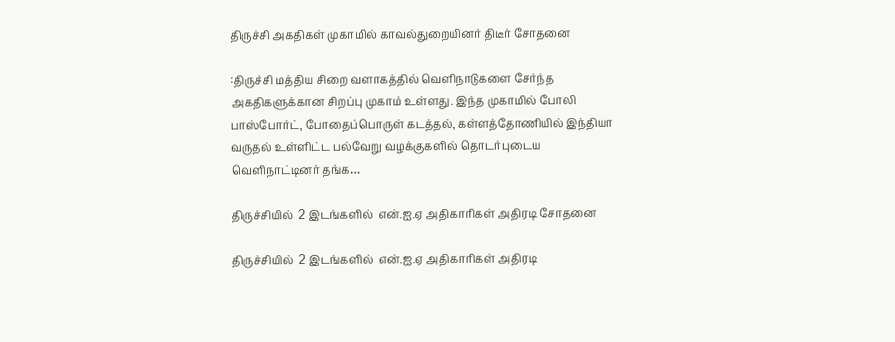திருச்சி அகதிகள் முகாமில் காவல்துறையினர் திடீர் சோதனை

:திருச்சி மத்திய சிறை வளாகத்தில் வெளிநாடுகளை சேர்ந்த அகதிகளுக்கான சிறப்பு முகாம் உள்ளது. இந்த முகாமில் போலி பாஸ்போர்ட், போதைப்பொருள் கடத்தல், கள்ளத்தோணியில் இந்தியா வருதல் உள்ளிட்ட பல்வேறு வழக்குகளில் தொடர்புடைய வெளிநாட்டினர் தங்க…

திருச்சியில்  2 இடங்களில்  என்.ஐ.ஏ அதிகாரிகள் அதிரடி சோதனை

திருச்சியில்  2 இடங்களில்  என்.ஐ.ஏ அதிகாரிகள் அதிரடி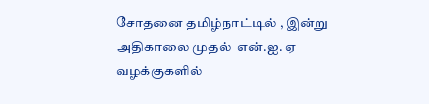சோதனை தமிழ்நாட்டில் , இன்று அதிகாலை முதல்  என்.ஐ. ஏ வழக்குகளில்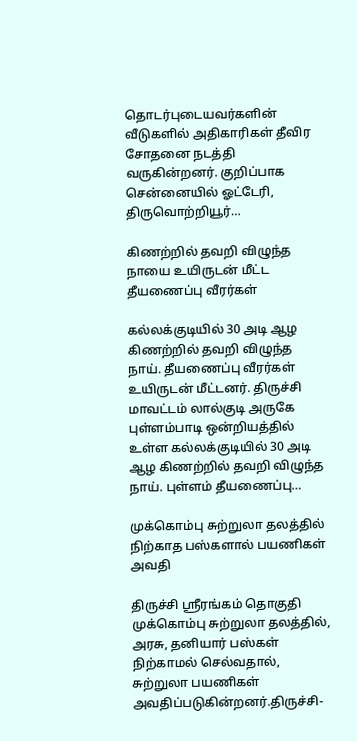தொடர்புடையவர்களின் வீடுகளில் அதிகாரிகள் தீவிர சோதனை நடத்தி வருகின்றனர். குறிப்பாக சென்னையில் ஓட்டேரி, திருவொற்றியூர்…

கிணற்றில் தவறி விழுந்த நாயை உயிருடன் மீட்ட தீயணைப்பு வீரர்கள்

கல்லக்குடியில் 30 அடி ஆழ கிணற்றில் தவறி விழுந்த நாய். தீயணைப்பு வீரர்கள் உயிருடன் மீட்டனர். திருச்சி மாவட்டம் லால்குடி அருகே புள்ளம்பாடி ஒன்றியத்தில் உள்ள கல்லக்குடியில் 30 அடி ஆழ கிணற்றில் தவறி விழுந்த நாய். புள்ளம் தீயணைப்பு…

முக்கொம்பு சுற்றுலா தலத்தில் நிற்காத பஸ்களால் பயணிகள் அவதி

திருச்சி ஶ்ரீரங்கம் தொகுதி முக்கொம்பு சுற்றுலா தலத்தில், அரசு, தனியார் பஸ்கள் நிற்காமல் செல்வதால், சுற்றுலா பயணிகள் அவதிப்படுகின்றனர்.திருச்சி-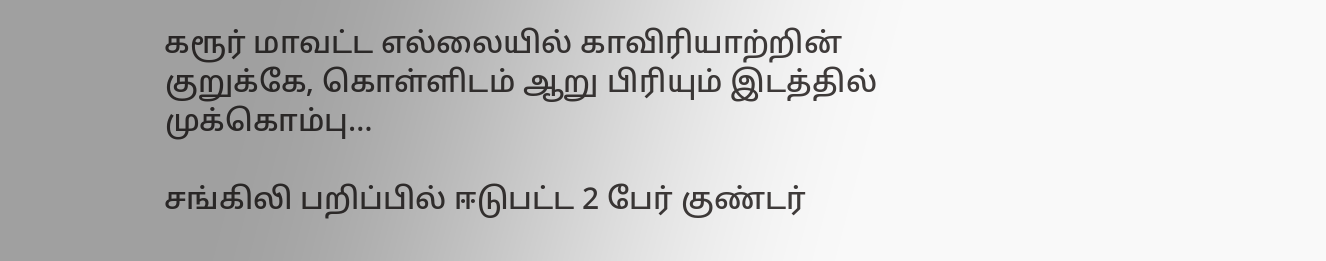கரூர் மாவட்ட எல்லையில் காவிரியாற்றின் குறுக்கே, கொள்ளிடம் ஆறு பிரியும் இடத்தில் முக்கொம்பு…

சங்கிலி பறிப்பில் ஈடுபட்ட 2 பேர் குண்டர்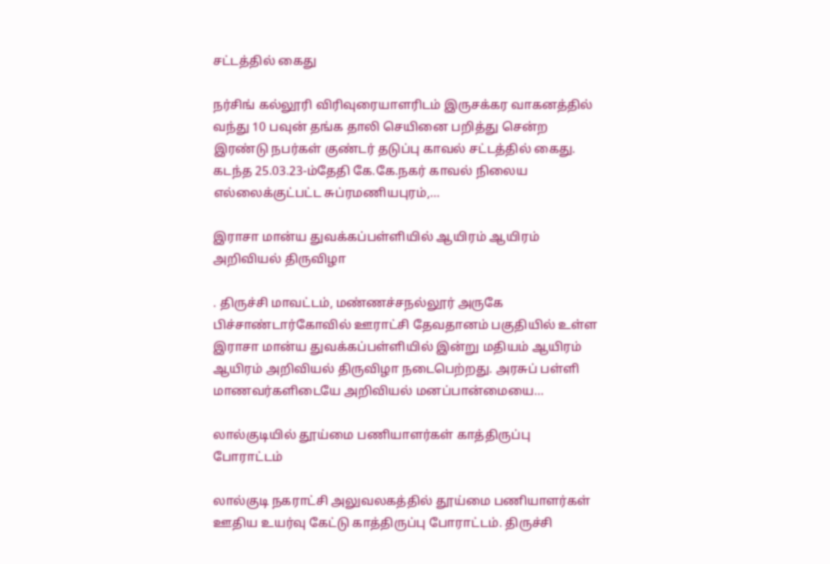சட்டத்தில் கைது

நர்சிங் கல்லூரி விரிவுரையாளரிடம் இருசக்கர வாகனத்தில் வந்து 10 பவுன் தங்க தாலி செயினை பறித்து சென்ற இரண்டு நபர்கள் குண்டர் தடுப்பு காவல் சட்டத்தில் கைது. கடந்த 25.03.23-ம்தேதி கே.கே.நகர் காவல் நிலைய எல்லைக்குட்பட்ட சுப்ரமணியபுரம்,…

இராசா மான்ய துவக்கப்பள்ளியில் ஆயிரம் ஆயிரம் அறிவியல் திருவிழா

. திருச்சி மாவட்டம், மண்ணச்சநல்லூர் அருகே பிச்சாண்டார்கோவில் ஊராட்சி தேவதானம் பகுதியில் உள்ள இராசா மான்ய துவக்கப்பள்ளியில் இன்று மதியம் ஆயிரம் ஆயிரம் அறிவியல் திருவிழா நடைபெற்றது. அரசுப் பள்ளி மாணவர்களிடையே அறிவியல் மனப்பான்மையை…

லால்குடியில் தூய்மை பணியாளர்கள் காத்திருப்பு போராட்டம்

லால்குடி நகராட்சி அலுவலகத்தில் தூய்மை பணியாளர்கள் ஊதிய உயர்வு கேட்டு காத்திருப்பு போராட்டம். திருச்சி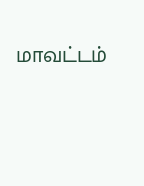மாவட்டம்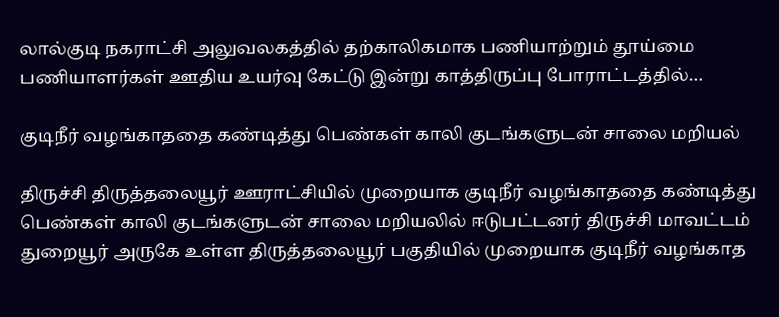லால்குடி நகராட்சி அலுவலகத்தில் தற்காலிகமாக பணியாற்றும் தூய்மை பணியாளர்கள் ஊதிய உயர்வு கேட்டு இன்று காத்திருப்பு போராட்டத்தில்…

குடிநீர் வழங்காததை கண்டித்து பெண்கள் காலி குடங்களுடன் சாலை மறியல்

திருச்சி திருத்தலையூர் ஊராட்சியில் முறையாக குடிநீர் வழங்காததை கண்டித்து பெண்கள் காலி குடங்களுடன் சாலை மறியலில் ஈடுபட்டனர் திருச்சி மாவட்டம் துறையூர் அருகே உள்ள திருத்தலையூர் பகுதியில் முறையாக குடிநீர் வழங்காத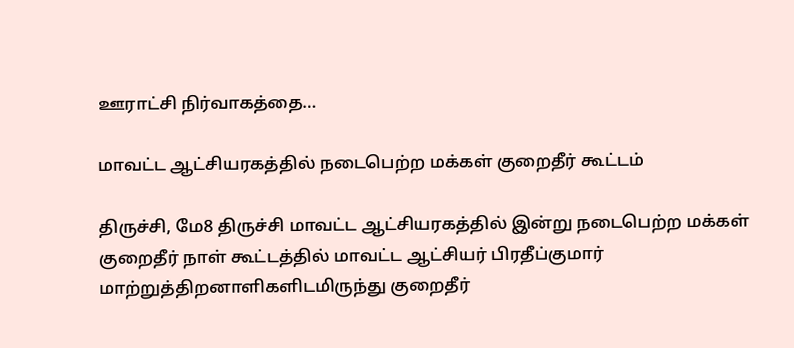ஊராட்சி நிர்வாகத்தை…

மாவட்ட ஆட்சியரகத்தில் நடைபெற்ற மக்கள் குறைதீர் கூட்டம்

திருச்சி, மே8 திருச்சி மாவட்ட ஆட்சியரகத்தில் இன்று நடைபெற்ற மக்கள் குறைதீர் நாள் கூட்டத்தில் மாவட்ட ஆட்சியர் பிரதீப்குமார் மாற்றுத்திறனாளிகளிடமிருந்து குறைதீர்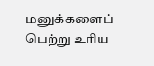மனுக்களைப் பெற்று உரிய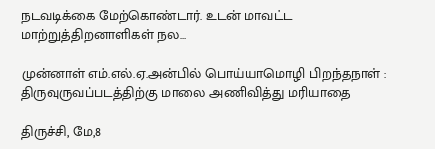நடவடிக்கை மேற்கொண்டார். உடன் மாவட்ட மாற்றுத்திறனாளிகள் நல…

முன்னாள் எம்.எல்.ஏ.அன்பில் பொய்யாமொழி பிறந்தநாள் : திருவுருவப்படத்திற்கு மாலை அணிவித்து மரியாதை

திருச்சி, மே,8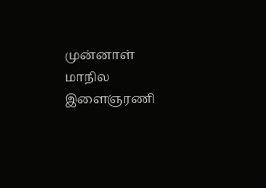முன்னாள் மாநில இளைஞரணி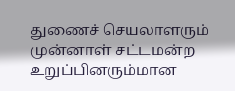துணைச் செயலாளரும் முன்னாள் சட்டமன்ற உறுப்பினரும்மான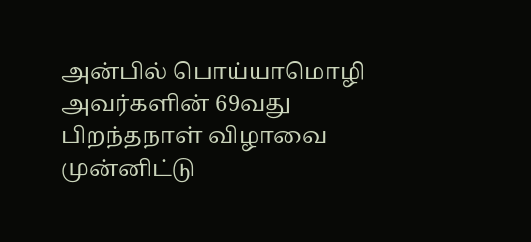அன்பில் பொய்யாமொழி அவர்களின் 69வது பிறந்தநாள் விழாவை முன்னிட்டு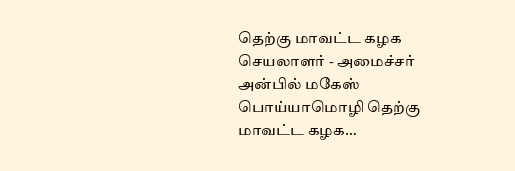தெற்கு மாவட்ட கழக செயலாளர் - அமைச்சர் அன்பில் மகேஸ் பொய்யாமொழி தெற்கு மாவட்ட கழக…